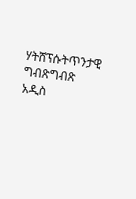ሃትሸፕሱትጥንታዊ ግብጽግብጽ አዲስ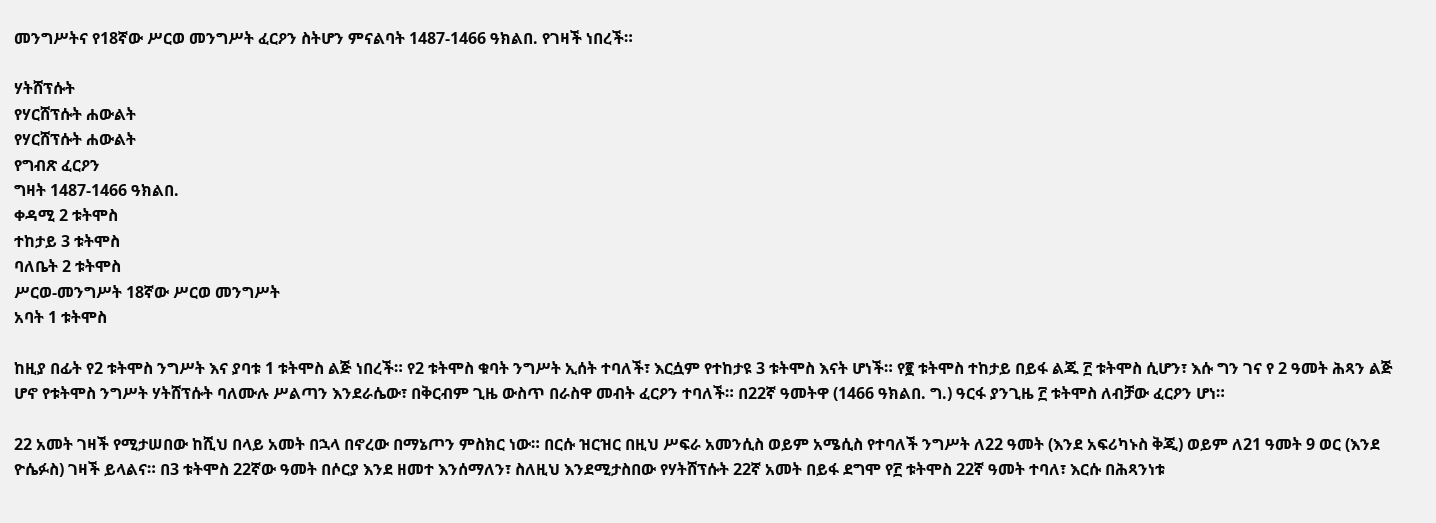መንግሥትና የ18ኛው ሥርወ መንግሥት ፈርዖን ስትሆን ምናልባት 1487-1466 ዓክልበ. የገዛች ነበረች።

ሃትሸፕሱት
የሃርሸፕሱት ሐውልት
የሃርሸፕሱት ሐውልት
የግብጽ ፈርዖን
ግዛት 1487-1466 ዓክልበ.
ቀዳሚ 2 ቱትሞስ
ተከታይ 3 ቱትሞስ
ባለቤት 2 ቱትሞስ
ሥርወ-መንግሥት 18ኛው ሥርወ መንግሥት
አባት 1 ቱትሞስ

ከዚያ በፊት የ2 ቱትሞስ ንግሥት እና ያባቱ 1 ቱትሞስ ልጅ ነበረች። የ2 ቱትሞስ ቁባት ንግሥት ኢሰት ተባለች፣ እርሷም የተከታዩ 3 ቱትሞስ እናት ሆነች። የ፪ ቱትሞስ ተከታይ በይፋ ልጁ ፫ ቱትሞስ ሲሆን፣ እሱ ግን ገና የ 2 ዓመት ሕጻን ልጅ ሆኖ የቱትሞስ ንግሥት ሃትሸፕሱት ባለሙሉ ሥልጣን እንደራሴው፣ በቅርብም ጊዜ ውስጥ በራስዋ መብት ፈርዖን ተባለች። በ22ኛ ዓመትዋ (1466 ዓክልበ. ግ.) ዓርፋ ያንጊዜ ፫ ቱትሞስ ለብቻው ፈርዖን ሆነ።

22 አመት ገዛች የሚታሠበው ከሺህ በላይ አመት በኋላ በኖረው በማኔጦን ምስክር ነው። በርሱ ዝርዝር በዚህ ሥፍራ አመንሲስ ወይም አሜሲስ የተባለች ንግሥት ለ22 ዓመት (እንደ አፍሪካኑስ ቅጂ) ወይም ለ21 ዓመት 9 ወር (እንደ ዮሴፉስ) ገዛች ይላልና። በ3 ቱትሞስ 22ኛው ዓመት በሶርያ እንደ ዘመተ እንሰማለን፣ ስለዚህ እንደሚታስበው የሃትሸፕሱት 22ኛ አመት በይፋ ደግሞ የ፫ ቱትሞስ 22ኛ ዓመት ተባለ፣ እርሱ በሕጻንነቱ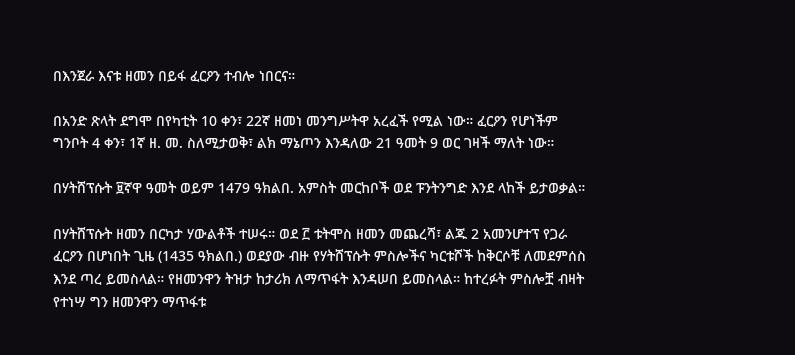በእንጀራ እናቱ ዘመን በይፋ ፈርዖን ተብሎ ነበርና።

በአንድ ጽላት ደግሞ በየካቲት 10 ቀን፣ 22ኛ ዘመነ መንግሥትዋ አረፈች የሚል ነው። ፈርዖን የሆነችም ግንቦት 4 ቀን፣ 1ኛ ዘ. መ. ስለሚታወቅ፣ ልክ ማኔጦን እንዳለው 21 ዓመት 9 ወር ገዛች ማለት ነው።

በሃትሸፕሱት ፱ኛዋ ዓመት ወይም 1479 ዓክልበ. አምስት መርከቦች ወደ ፑንትንግድ እንደ ላከች ይታወቃል።

በሃትሸፕሱት ዘመን በርካታ ሃውልቶች ተሠሩ። ወደ ፫ ቱትሞስ ዘመን መጨረሻ፣ ልጁ 2 አመንሆተፕ የጋራ ፈርዖን በሆነበት ጊዜ (1435 ዓክልበ.) ወደያው ብዙ የሃትሸፕሱት ምስሎችና ካርቱሾች ከቅርሶቹ ለመደምሰስ እንደ ጣረ ይመስላል። የዘመንዋን ትዝታ ከታሪክ ለማጥፋት እንዳሠበ ይመስላል። ከተረፉት ምስሎቿ ብዛት የተነሣ ግን ዘመንዋን ማጥፋቱ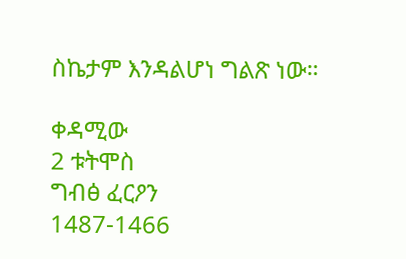ስኬታም እንዳልሆነ ግልጽ ነው።

ቀዳሚው
2 ቱትሞስ
ግብፅ ፈርዖን
1487-1466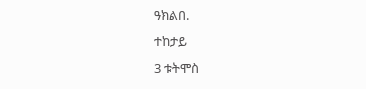ዓክልበ.
ተከታይ
3 ቱትሞስ